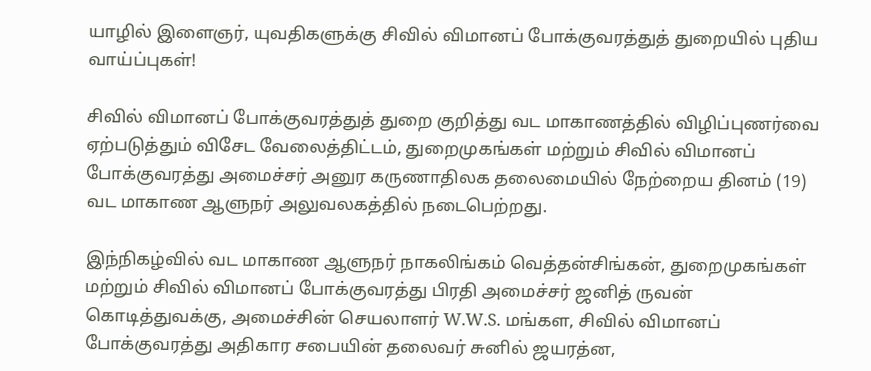யாழில் இளைஞர், யுவதிகளுக்கு சிவில் விமானப் போக்குவரத்துத் துறையில் புதிய வாய்ப்புகள்!

சிவில் விமானப் போக்குவரத்துத் துறை குறித்து வட மாகாணத்தில் விழிப்புணர்வை ஏற்படுத்தும் விசேட வேலைத்திட்டம், துறைமுகங்கள் மற்றும் சிவில் விமானப் போக்குவரத்து அமைச்சர் அனுர கருணாதிலக தலைமையில் நேற்றைய தினம் (19) வட மாகாண ஆளுநர் அலுவலகத்தில் நடைபெற்றது.

இந்நிகழ்வில் வட மாகாண ஆளுநர் நாகலிங்கம் வெத்தன்சிங்கன், துறைமுகங்கள் மற்றும் சிவில் விமானப் போக்குவரத்து பிரதி அமைச்சர் ஜனித் ருவன் கொடித்துவக்கு, அமைச்சின் செயலாளர் W.W.S. மங்கள, சிவில் விமானப் போக்குவரத்து அதிகார சபையின் தலைவர் சுனில் ஜயரத்ன,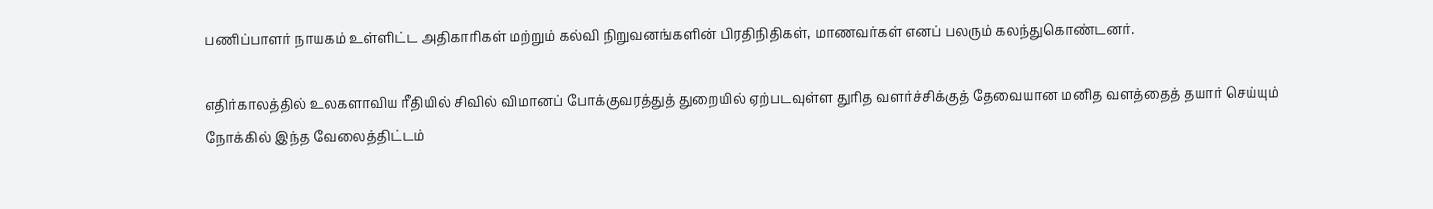பணிப்பாளர் நாயகம் உள்ளிட்ட அதிகாரிகள் மற்றும் கல்வி நிறுவனங்களின் பிரதிநிதிகள், மாணவர்கள் எனப் பலரும் கலந்துகொண்டனர்.

எதிர்காலத்தில் உலகளாவிய ரீதியில் சிவில் விமானப் போக்குவரத்துத் துறையில் ஏற்படவுள்ள துரித வளர்ச்சிக்குத் தேவையான மனித வளத்தைத் தயார் செய்யும் நோக்கில் இந்த வேலைத்திட்டம்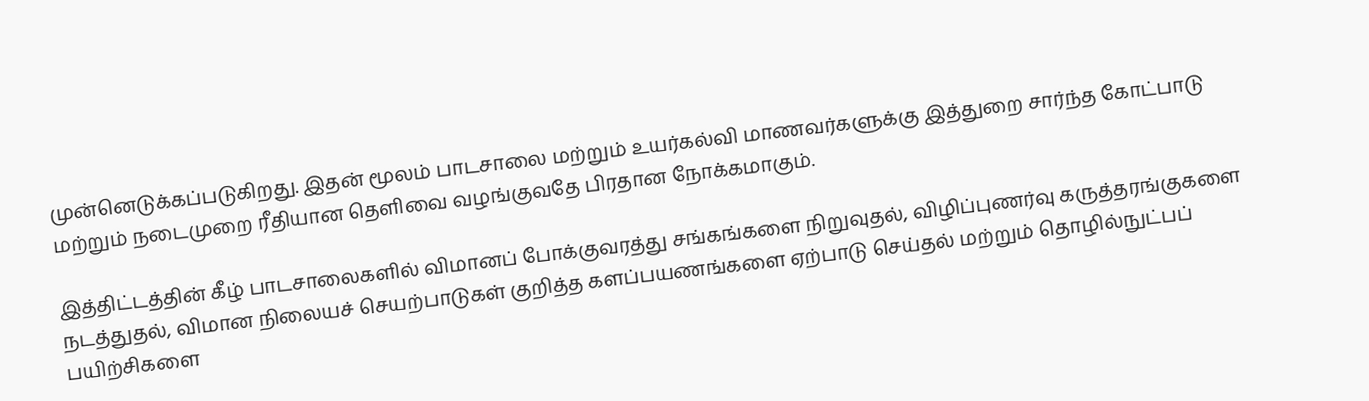முன்னெடுக்கப்படுகிறது. இதன் மூலம் பாடசாலை மற்றும் உயர்கல்வி மாணவர்களுக்கு இத்துறை சார்ந்த கோட்பாடு மற்றும் நடைமுறை ரீதியான தெளிவை வழங்குவதே பிரதான நோக்கமாகும்.

இத்திட்டத்தின் கீழ் பாடசாலைகளில் விமானப் போக்குவரத்து சங்கங்களை நிறுவுதல், விழிப்புணர்வு கருத்தரங்குகளை நடத்துதல், விமான நிலையச் செயற்பாடுகள் குறித்த களப்பயணங்களை ஏற்பாடு செய்தல் மற்றும் தொழில்நுட்பப் பயிற்சிகளை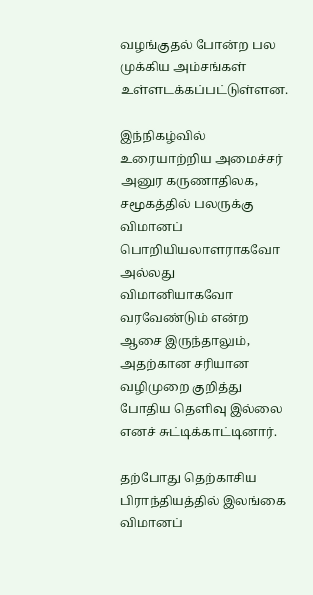வழங்குதல் போன்ற பல முக்கிய அம்சங்கள் உள்ளடக்கப்பட்டுள்ளன.

இந்நிகழ்வில் உரையாற்றிய அமைச்சர் அனுர கருணாதிலக, சமூகத்தில் பலருக்கு விமானப் பொறியியலாளராகவோ அல்லது விமானியாகவோ வரவேண்டும் என்ற ஆசை இருந்தாலும், அதற்கான சரியான வழிமுறை குறித்து போதிய தெளிவு இல்லை எனச் சுட்டிக்காட்டினார்.

தற்போது தெற்காசிய பிராந்தியத்தில் இலங்கை விமானப்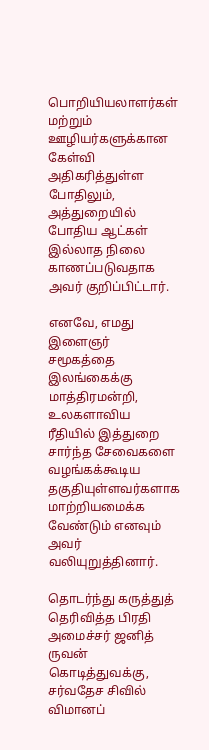பொறியியலாளர்கள் மற்றும் ஊழியர்களுக்கான கேள்வி அதிகரித்துள்ள போதிலும், அத்துறையில் போதிய ஆட்கள் இல்லாத நிலை காணப்படுவதாக அவர் குறிப்பிட்டார்.

எனவே, எமது இளைஞர் சமூகத்தை இலங்கைக்கு மாத்திரமன்றி, உலகளாவிய ரீதியில் இத்துறை சார்ந்த சேவைகளை வழங்கக்கூடிய தகுதியுள்ளவர்களாக மாற்றியமைக்க வேண்டும் எனவும் அவர் வலியுறுத்தினார்.

தொடர்ந்து கருத்துத் தெரிவித்த பிரதி அமைச்சர் ஜனித் ருவன் கொடித்துவக்கு, சர்வதேச சிவில் விமானப்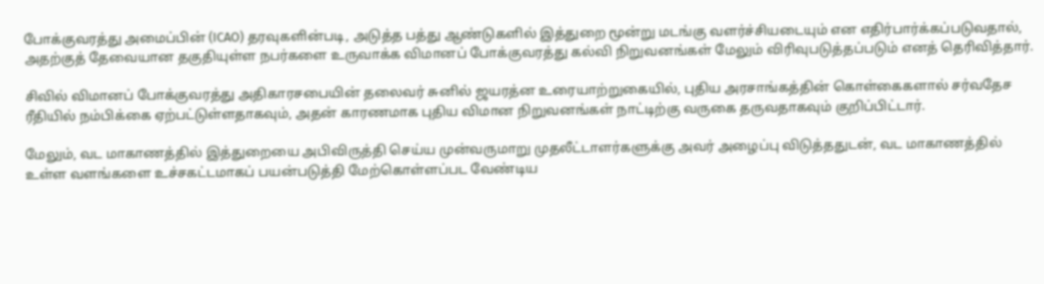போக்குவரத்து அமைப்பின் (ICAO) தரவுகளின்படி, அடுத்த பத்து ஆண்டுகளில் இத்துறை மூன்று மடங்கு வளர்ச்சியடையும் என எதிர்பார்க்கப்படுவதால், அதற்குத் தேவையான தகுதியுள்ள நபர்களை உருவாக்க விமானப் போக்குவரத்து கல்வி நிறுவனங்கள் மேலும் விரிவுபடுத்தப்படும் எனத் தெரிவித்தார்.

சிவில் விமானப் போக்குவரத்து அதிகாரசபையின் தலைவர் சுனில் ஜயரத்ன உரையாற்றுகையில், புதிய அரசாங்கத்தின் கொள்கைகளால் சர்வதேச ரீதியில் நம்பிக்கை ஏற்பட்டுள்ளதாகவும், அதன் காரணமாக புதிய விமான நிறுவனங்கள் நாட்டிற்கு வருகை தருவதாகவும் குறிப்பிட்டார்.

மேலும், வட மாகாணத்தில் இத்துறையை அபிவிருத்தி செய்ய முன்வருமாறு முதலீட்டாளர்களுக்கு அவர் அழைப்பு விடுத்ததுடன், வட மாகாணத்தில் உள்ள வளங்களை உச்சகட்டமாகப் பயன்படுத்தி மேற்கொள்ளப்பட வேண்டிய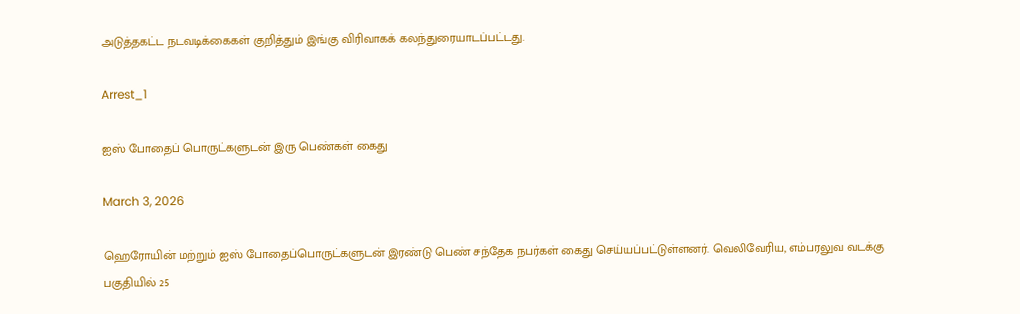அடுத்தகட்ட நடவடிக்கைகள் குறித்தும் இங்கு விரிவாகக் கலந்துரையாடப்பட்டது.

Arrest_1

ஐஸ் போதைப் பொருட்களுடன் இரு பெண்கள் கைது

March 3, 2026

ஹெரோயின் மற்றும் ஐஸ் போதைப்பொருட்களுடன் இரண்டு பெண் சந்தேக நபர்கள் கைது செய்யப்பட்டுள்ளனர். வெலிவேரிய, எம்பரலுவ வடக்கு பகுதியில் 25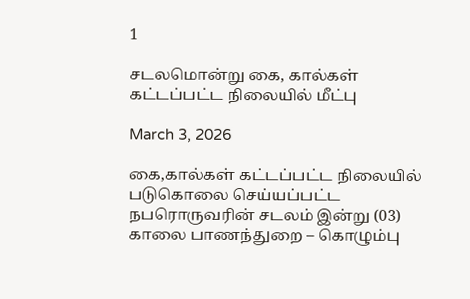1

சடலமொன்று கை, கால்கள் கட்டப்பட்ட நிலையில் மீட்பு

March 3, 2026

கை,கால்கள் கட்டப்பட்ட நிலையில் படுகொலை செய்யப்பட்ட நபரொருவரின் சடலம் இன்று (03) காலை பாணந்துறை – கொழும்பு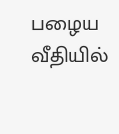பழைய வீதியில்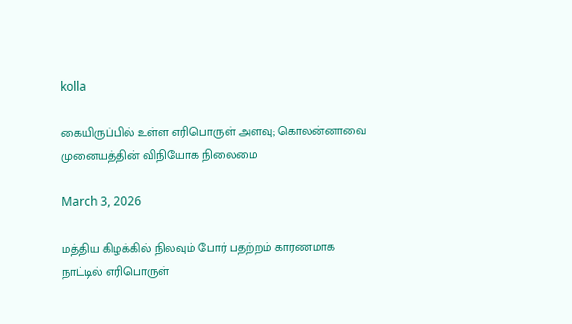kolla

கையிருப்பில் உள்ள எரிபொருள் அளவு; கொலன்னாவை முனையத்தின் விநியோக நிலைமை

March 3, 2026

மத்திய கிழக்கில் நிலவும் போர் பதற்றம் காரணமாக நாட்டில் எரிபொருள்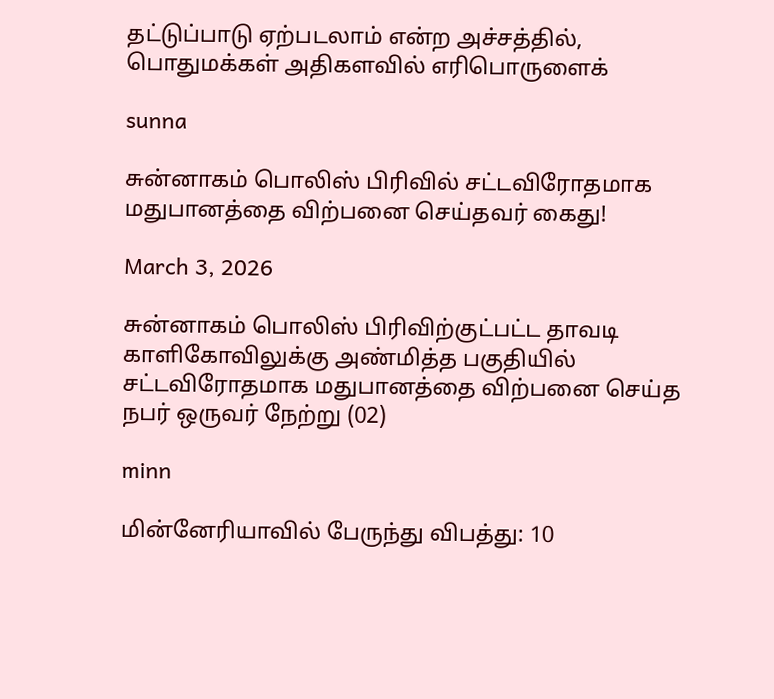தட்டுப்பாடு ஏற்படலாம் என்ற அச்சத்தில், பொதுமக்கள் அதிகளவில் எரிபொருளைக்

sunna

சுன்னாகம் பொலிஸ் பிரிவில் சட்டவிரோதமாக மதுபானத்தை விற்பனை செய்தவர் கைது!

March 3, 2026

சுன்னாகம் பொலிஸ் பிரிவிற்குட்பட்ட தாவடி காளிகோவிலுக்கு அண்மித்த பகுதியில் சட்டவிரோதமாக மதுபானத்தை விற்பனை செய்த நபர் ஒருவர் நேற்று (02)

minn

மின்னேரியாவில் பேருந்து விபத்து: 10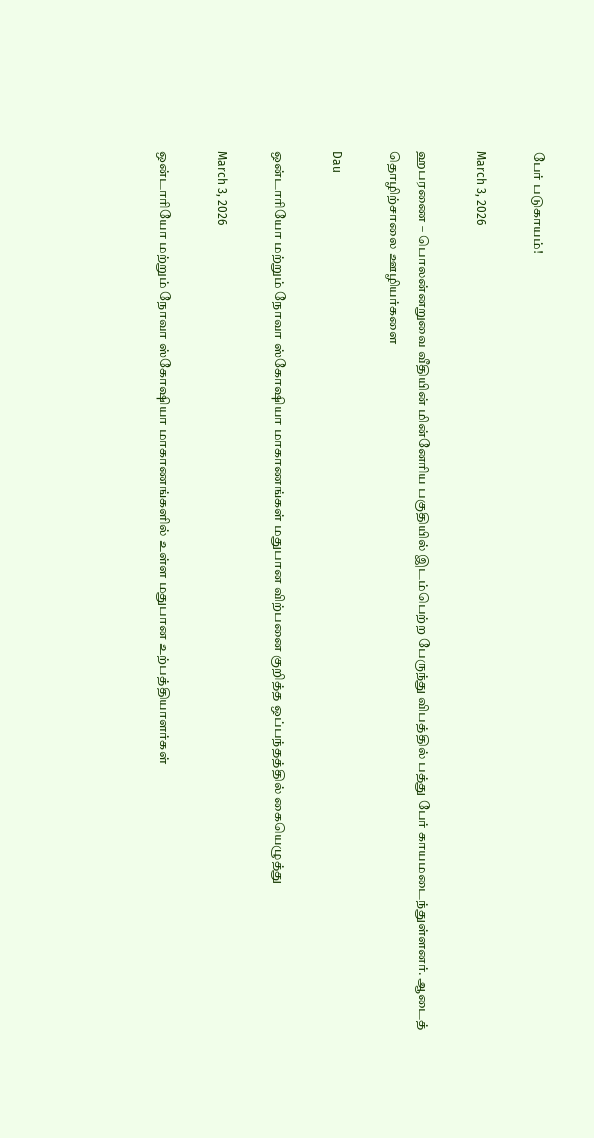பேர் படுகாயம்!

March 3, 2026

ஹபரணை – பொலன்னறுவை வீதியின் மின்னேரிய பகுதியில் இடம்பெற்ற பேருந்து விபத்தில் பத்து பேர் காயமடைந்துள்ளனர். ஆடைத் தொழிற்சாலை ஊழியர்களை

Dau

ஒன்டாரியோ மற்றும் நோவா ஸ்கோஷியா மாகாணங்கள் மதுபான விற்பனை குறித்த ஒப்பந்தத்தில் கையெழுத்து

March 3, 2026

ஒன்டாரியோ மற்றும் நோவா ஸ்கோஷியா மாகாணங்களில் உள்ள மதுபான உற்பத்தியாளர்கள்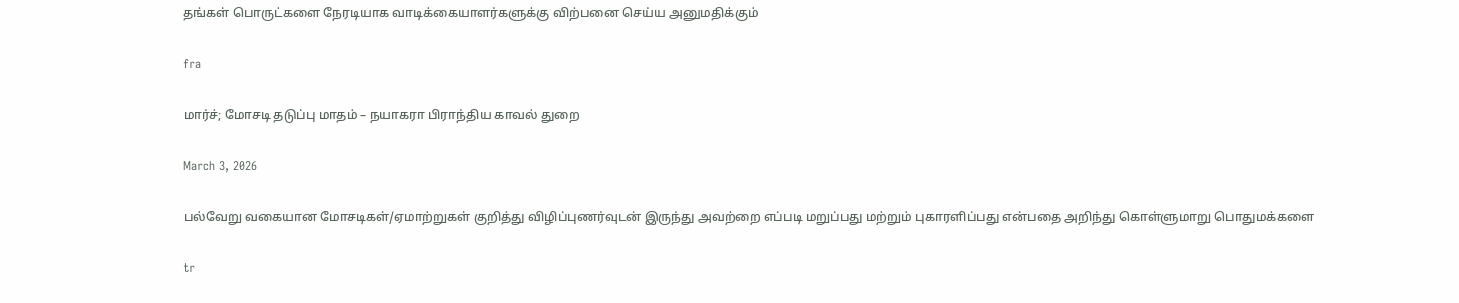தங்கள் பொருட்களை நேரடியாக வாடிக்கையாளர்களுக்கு விற்பனை செய்ய அனுமதிக்கும்

fra

மார்ச்; மோசடி தடுப்பு மாதம் – நயாகரா பிராந்திய காவல் துறை

March 3, 2026

பல்வேறு வகையான மோசடிகள்/ஏமாற்றுகள் குறித்து விழிப்புணர்வுடன் இருந்து அவற்றை எப்படி மறுப்பது மற்றும் புகாரளிப்பது என்பதை அறிந்து கொள்ளுமாறு பொதுமக்களை

tr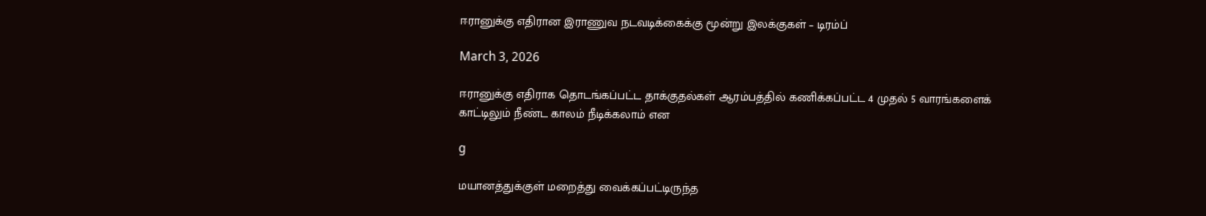ஈரானுக்கு எதிரான இராணுவ நடவடிக்கைக்கு மூன்று இலக்குகள் – டிரம்ப்

March 3, 2026

ஈரானுக்கு எதிராக தொடங்கப்பட்ட தாக்குதல்கள் ஆரம்பத்தில் கணிக்கப்பட்ட 4 முதல் 5 வாரங்களைக் காட்டிலும் நீண்ட காலம் நீடிக்கலாம் என

g

மயானத்துக்குள் மறைத்து வைக்கப்பட்டிருந்த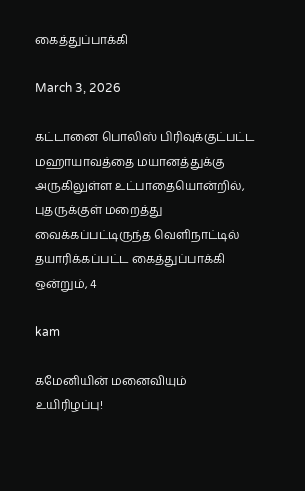கைத்துப்பாக்கி

March 3, 2026

கட்டானை பொலிஸ் பிரிவுக்குட்பட்ட மஹாயாவத்தை மயானத்துக்கு அருகிலுள்ள உட்பாதையொன்றில், புதருக்குள் மறைத்து வைக்கப்பட்டிருந்த வெளிநாட்டில் தயாரிக்கப்பட்ட கைத்துப்பாக்கி ஒன்றும், 4

kam

கமேனியின் மனைவியும் உயிரிழப்பு!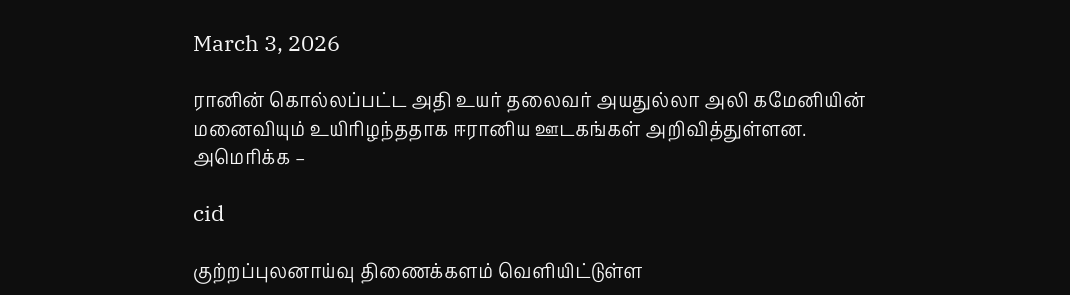March 3, 2026

ரானின் கொல்லப்பட்ட அதி உயர் தலைவர் அயதுல்லா அலி கமேனியின் மனைவியும் உயிரிழந்ததாக ஈரானிய ஊடகங்கள் அறிவித்துள்ளன. அமெரிக்க –

cid

குற்றப்புலனாய்வு திணைக்களம் வெளியிட்டுள்ள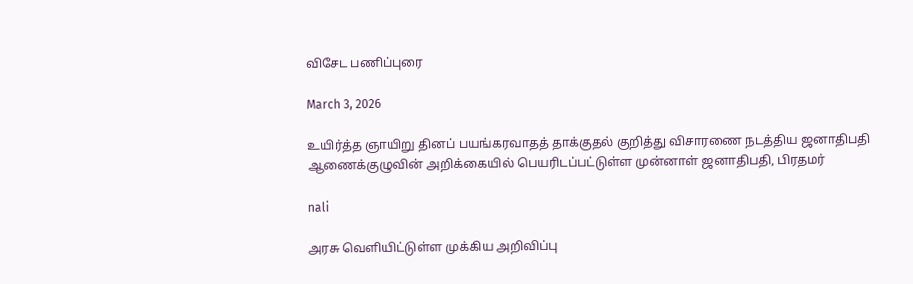விசேட பணிப்புரை

March 3, 2026

உயிர்த்த ஞாயிறு தினப் பயங்கரவாதத் தாக்குதல் குறித்து விசாரணை நடத்திய ஜனாதிபதி ஆணைக்குழுவின் அறிக்கையில் பெயரிடப்பட்டுள்ள முன்னாள் ஜனாதிபதி, பிரதமர்

nali

அரசு வெளியிட்டுள்ள முக்கிய அறிவிப்பு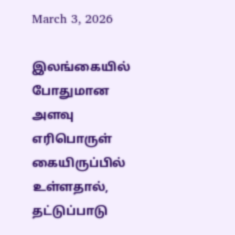March 3, 2026

இலங்கையில் போதுமான அளவு எரிபொருள் கையிருப்பில் உள்ளதால், தட்டுப்பாடு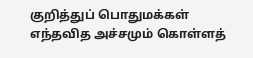குறித்துப் பொதுமக்கள் எந்தவித அச்சமும் கொள்ளத்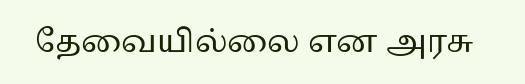தேவையில்லை என அரசு